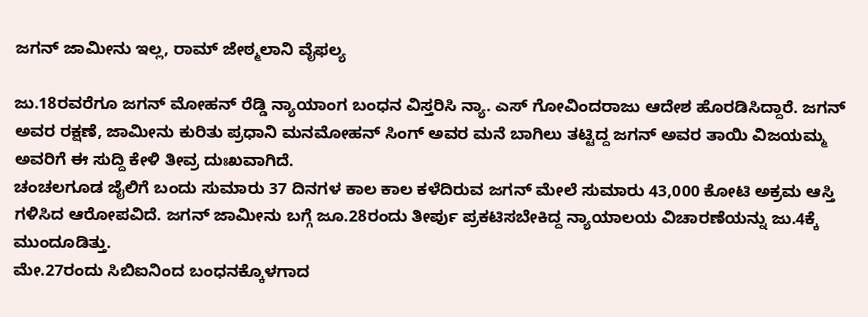ಜಗನ್ ಜಾಮೀನು ಇಲ್ಲ, ರಾಮ್ ಜೇಠ್ಮಲಾನಿ ವೈಫಲ್ಯ

ಜು.18ರವರೆಗೂ ಜಗನ್ ಮೋಹನ್ ರೆಡ್ಡಿ ನ್ಯಾಯಾಂಗ ಬಂಧನ ವಿಸ್ತರಿಸಿ ನ್ಯಾ. ಎಸ್ ಗೋವಿಂದರಾಜು ಆದೇಶ ಹೊರಡಿಸಿದ್ದಾರೆ. ಜಗನ್ ಅವರ ರಕ್ಷಣೆ, ಜಾಮೀನು ಕುರಿತು ಪ್ರಧಾನಿ ಮನಮೋಹನ್ ಸಿಂಗ್ ಅವರ ಮನೆ ಬಾಗಿಲು ತಟ್ಟಿದ್ದ ಜಗನ್ ಅವರ ತಾಯಿ ವಿಜಯಮ್ಮ ಅವರಿಗೆ ಈ ಸುದ್ದಿ ಕೇಳಿ ತೀವ್ರ ದುಃಖವಾಗಿದೆ.
ಚಂಚಲಗೂಡ ಜೈಲಿಗೆ ಬಂದು ಸುಮಾರು 37 ದಿನಗಳ ಕಾಲ ಕಾಲ ಕಳೆದಿರುವ ಜಗನ್ ಮೇಲೆ ಸುಮಾರು 43,000 ಕೋಟಿ ಅಕ್ರಮ ಆಸ್ತಿ ಗಳಿಸಿದ ಆರೋಪವಿದೆ. ಜಗನ್ ಜಾಮೀನು ಬಗ್ಗೆ ಜೂ.28ರಂದು ತೀರ್ಪು ಪ್ರಕಟಿಸಬೇಕಿದ್ದ ನ್ಯಾಯಾಲಯ ವಿಚಾರಣೆಯನ್ನು ಜು.4ಕ್ಕೆ ಮುಂದೂಡಿತ್ತು.
ಮೇ.27ರಂದು ಸಿಬಿಐನಿಂದ ಬಂಧನಕ್ಕೊಳಗಾದ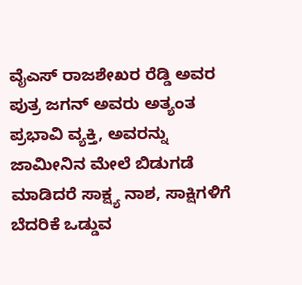ವೈಎಸ್ ರಾಜಶೇಖರ ರೆಡ್ಡಿ ಅವರ ಪುತ್ರ ಜಗನ್ ಅವರು ಅತ್ಯಂತ ಪ್ರಭಾವಿ ವ್ಯಕ್ತಿ, ಅವರನ್ನು ಜಾಮೀನಿನ ಮೇಲೆ ಬಿಡುಗಡೆ ಮಾಡಿದರೆ ಸಾಕ್ಷ್ಯ ನಾಶ, ಸಾಕ್ಷಿಗಳಿಗೆ ಬೆದರಿಕೆ ಒಡ್ಡುವ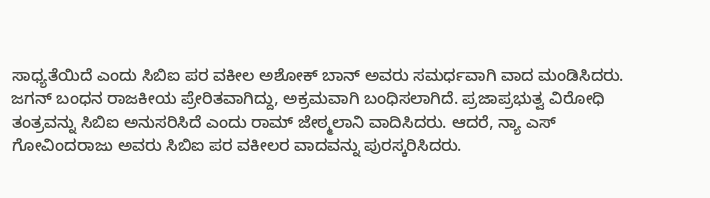ಸಾಧ್ಯತೆಯಿದೆ ಎಂದು ಸಿಬಿಐ ಪರ ವಕೀಲ ಅಶೋಕ್ ಬಾನ್ ಅವರು ಸಮರ್ಧವಾಗಿ ವಾದ ಮಂಡಿಸಿದರು.
ಜಗನ್ ಬಂಧನ ರಾಜಕೀಯ ಪ್ರೇರಿತವಾಗಿದ್ದು, ಅಕ್ರಮವಾಗಿ ಬಂಧಿಸಲಾಗಿದೆ. ಪ್ರಜಾಪ್ರಭುತ್ವ ವಿರೋಧಿ ತಂತ್ರವನ್ನು ಸಿಬಿಐ ಅನುಸರಿಸಿದೆ ಎಂದು ರಾಮ್ ಜೇಠ್ಮಲಾನಿ ವಾದಿಸಿದರು. ಆದರೆ, ನ್ಯಾ ಎಸ್ ಗೋವಿಂದರಾಜು ಅವರು ಸಿಬಿಐ ಪರ ವಕೀಲರ ವಾದವನ್ನು ಪುರಸ್ಕರಿಸಿದರು.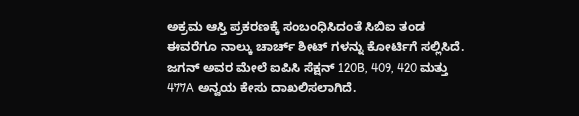ಅಕ್ರಮ ಆಸ್ತಿ ಪ್ರಕರಣಕ್ಕೆ ಸಂಬಂಧಿಸಿದಂತೆ ಸಿಬಿಐ ತಂಡ ಈವರೆಗೂ ನಾಲ್ಕು ಚಾರ್ಚ್ ಶೀಟ್ ಗಳನ್ನು ಕೋರ್ಟಿಗೆ ಸಲ್ಲಿಸಿದೆ. ಜಗನ್ ಅವರ ಮೇಲೆ ಐಪಿಸಿ ಸೆಕ್ಷನ್ 120B, 409, 420 ಮತ್ತು 477A ಅನ್ವಯ ಕೇಸು ದಾಖಲಿಸಲಾಗಿದೆ.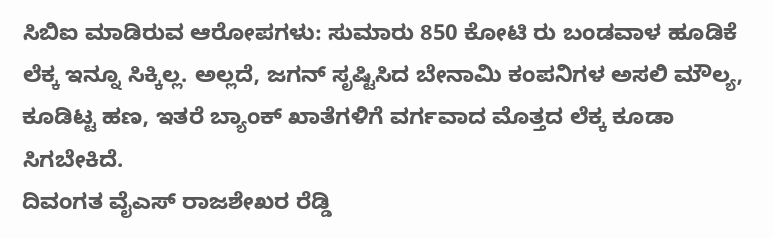ಸಿಬಿಐ ಮಾಡಿರುವ ಆರೋಪಗಳು: ಸುಮಾರು 850 ಕೋಟಿ ರು ಬಂಡವಾಳ ಹೂಡಿಕೆ ಲೆಕ್ಕ ಇನ್ನೂ ಸಿಕ್ಕಿಲ್ಲ. ಅಲ್ಲದೆ, ಜಗನ್ ಸೃಷ್ಟಿಸಿದ ಬೇನಾಮಿ ಕಂಪನಿಗಳ ಅಸಲಿ ಮೌಲ್ಯ, ಕೂಡಿಟ್ಟ ಹಣ, ಇತರೆ ಬ್ಯಾಂಕ್ ಖಾತೆಗಳಿಗೆ ವರ್ಗವಾದ ಮೊತ್ತದ ಲೆಕ್ಕ ಕೂಡಾ ಸಿಗಬೇಕಿದೆ.
ದಿವಂಗತ ವೈಎಸ್ ರಾಜಶೇಖರ ರೆಡ್ಡಿ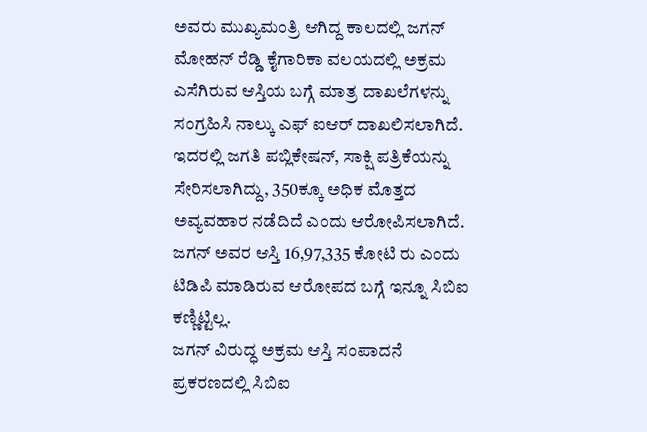ಅವರು ಮುಖ್ಯಮಂತ್ರಿ ಆಗಿದ್ದ ಕಾಲದಲ್ಲಿ ಜಗನ್ ಮೋಹನ್ ರೆಡ್ಡಿ ಕೈಗಾರಿಕಾ ವಲಯದಲ್ಲಿ ಅಕ್ರಮ ಎಸೆಗಿರುವ ಆಸ್ತಿಯ ಬಗ್ಗೆ ಮಾತ್ರ ದಾಖಲೆಗಳನ್ನು ಸಂಗ್ರಹಿಸಿ ನಾಲ್ಕು ಎಫ್ ಐಆರ್ ದಾಖಲಿಸಲಾಗಿದೆ.
ಇದರಲ್ಲಿ ಜಗತಿ ಪಬ್ಲಿಕೇಷನ್, ಸಾಕ್ಷಿ ಪತ್ರಿಕೆಯನ್ನು ಸೇರಿಸಲಾಗಿದ್ದು, 350ಕ್ಕೂ ಅಧಿಕ ಮೊತ್ತದ ಅವ್ಯವಹಾರ ನಡೆದಿದೆ ಎಂದು ಆರೋಪಿಸಲಾಗಿದೆ. ಜಗನ್ ಅವರ ಆಸ್ತಿ 16,97,335 ಕೋಟಿ ರು ಎಂದು ಟಿಡಿಪಿ ಮಾಡಿರುವ ಆರೋಪದ ಬಗ್ಗೆ ಇನ್ನೂ ಸಿಬಿಐ ಕಣ್ಣಿಟ್ಟಿಲ್ಲ.
ಜಗನ್ ವಿರುದ್ಧ ಅಕ್ರಮ ಆಸ್ತಿ ಸಂಪಾದನೆ ಪ್ರಕರಣದಲ್ಲಿ ಸಿಬಿಐ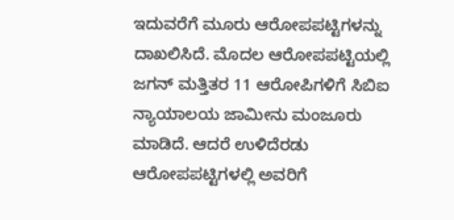ಇದುವರೆಗೆ ಮೂರು ಆರೋಪಪಟ್ಟಿಗಳನ್ನು ದಾಖಲಿಸಿದೆ. ಮೊದಲ ಆರೋಪಪಟ್ಟಿಯಲ್ಲಿ ಜಗನ್ ಮತ್ತಿತರ 11 ಆರೋಪಿಗಳಿಗೆ ಸಿಬಿಐ ನ್ಯಾಯಾಲಯ ಜಾಮೀನು ಮಂಜೂರು ಮಾಡಿದೆ. ಆದರೆ ಉಳಿದೆರಡು ಆರೋಪಪಟ್ಟಿಗಳಲ್ಲಿ ಅವರಿಗೆ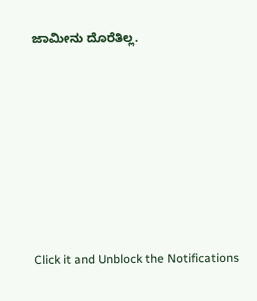ಜಾಮೀನು ದೊರೆತಿಲ್ಲ.












Click it and Unblock the Notifications